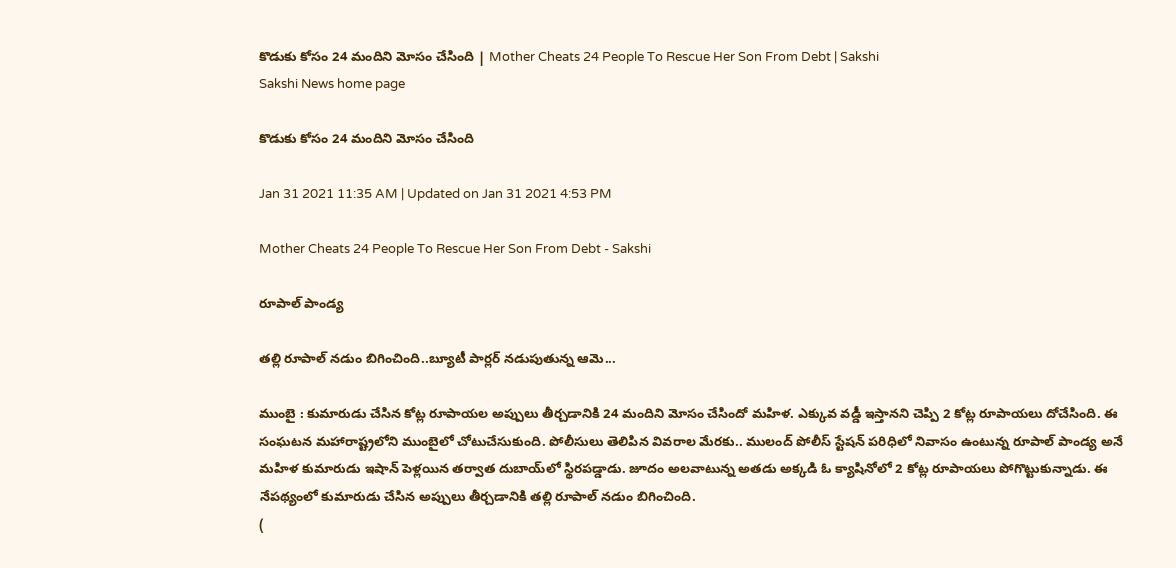కొడుకు కోసం 24 మందిని మోసం చేసింది | Mother Cheats 24 People To Rescue Her Son From Debt | Sakshi
Sakshi News home page

కొడుకు కోసం 24 మందిని మోసం చేసింది

Jan 31 2021 11:35 AM | Updated on Jan 31 2021 4:53 PM

Mother Cheats 24 People To Rescue Her Son From Debt - Sakshi

రూపాల్‌ పాండ‍్య

తల్లి రూపాల్‌ నడుం బిగించింది..బ్యూటీ పార్లర్‌ నడుపుతున్న ఆమె...

ముంబై : కుమారుడు చేసిన కోట్ల రూపాయల అప్పులు తీర్చడానికి 24 మందిని మోసం చేసిందో మహిళ. ఎక్కువ వడ్డీ ఇస్తానని చెప్పి 2 కోట్ల రూపాయలు దోచేసింది. ఈ సంఘటన మహారాష్ట్రలోని ముంబైలో చోటుచేసుకుంది. పోలీసులు తెలిపిన వివరాల మేరకు.. ములంద్‌ పోలీస్‌ స్టేషన్‌ పరిధిలో నివాసం ఉంటున్న రూపాల్‌ పాండ‍్య అనే మహిళ కుమారుడు ఇషాన్‌ పెళ్లయిన తర్వాత దుబాయ్‌లో స్థిరపడ్డాడు. జూదం అలవాటున్న అతడు అక్కడి ఓ క్యాషినోలో 2 కోట్ల రూపాయలు పోగొట్టుకున్నాడు. ఈ నేపథ్యంలో కుమారుడు చేసిన అప్పులు తీర్చడానికి తల్లి రూపాల్‌ నడుం బిగించింది.
(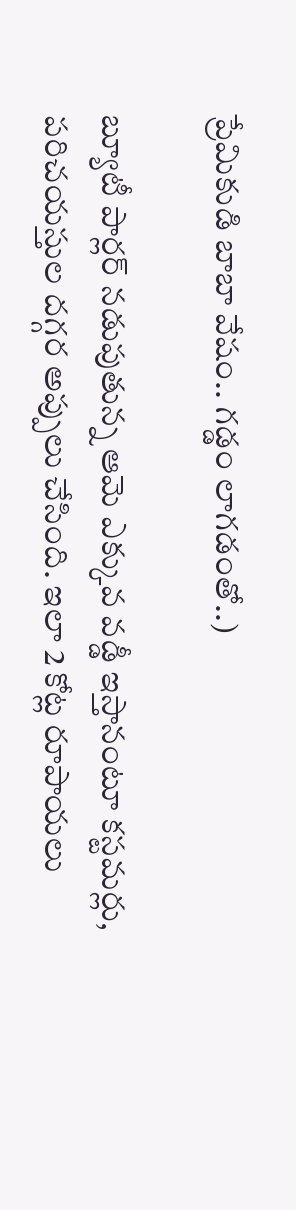ప్రేమికుడి బాబా వేషం.. గడ్డం లాగడంతో..)

బ్యూటీ పార్లర్‌ నడుపుతున్న ఆమె ఎక్కువ వడ్డీ ఇస్తానంటూ కస్టమర్లు, పరిచయస్తుల దగ్గర అప్పులు చేసింది. ఇలా 2 కోట్ల రూపాయలు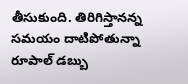తీసుకుంది. తిరిగిస్తానన్న సమయం దాటిపోతున్నా రూపాల్‌ డబ్బు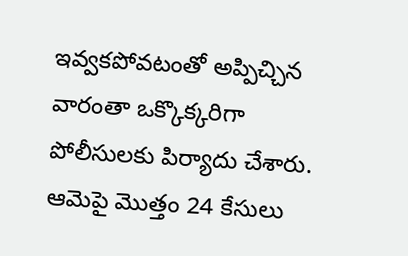ఇవ్వకపోవటంతో అప్పిచ్చిన వారంతా ఒక్కొక్కరిగా పోలీసులకు పిర్యాదు చేశారు. ఆమెపై మొత్తం 24 కేసులు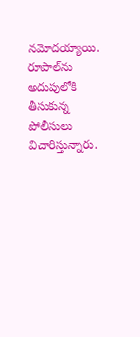నమోదయ్యాయి. రూపాల్‌ను అదుపులోకి తీసుకున్న పోలీసులు విచారిస్తున్నారు.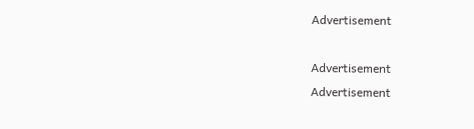Advertisement

Advertisement
Advertisement